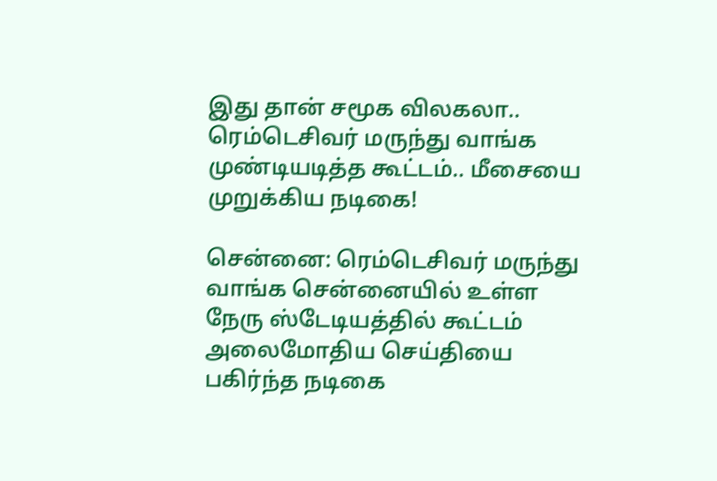இது தான் சமூக விலகலா.. ரெம்டெசிவர் மருந்து வாங்க முண்டியடித்த கூட்டம்.. மீசையை முறுக்கிய நடிகை!

சென்னை: ரெம்டெசிவர் மருந்து வாங்க சென்னையில் உள்ள நேரு ஸ்டேடியத்தில் கூட்டம் அலைமோதிய செய்தியை பகிர்ந்த நடிகை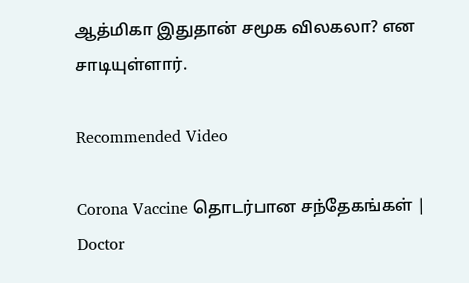ஆத்மிகா இதுதான் சமூக விலகலா? என சாடியுள்ளார்.

Recommended Video

Corona Vaccine தொடர்பான சந்தேகங்கள் | Doctor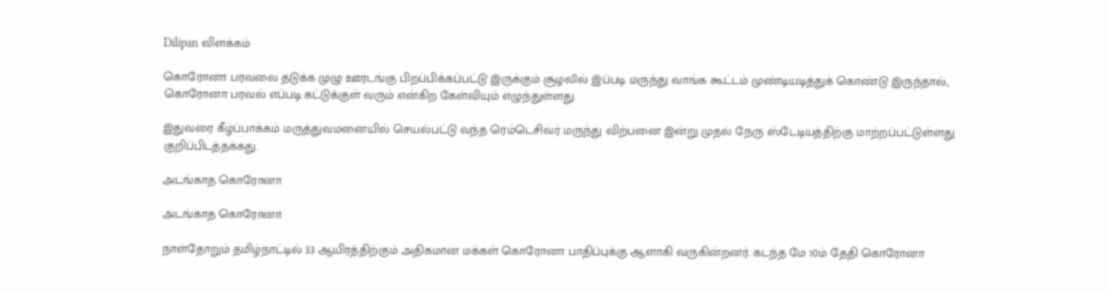Dilipan விளக்கம்

கொரோனா பரவலை தடுக்க முழு ஊரடங்கு பிறப்பிக்கப்பட்டு இருக்கும் சூழலில் இப்படி மருந்து வாங்க கூட்டம் முண்டியடித்துக் கொண்டு இருந்தால், கொரோனா பரவல் எப்படி கட்டுக்குள் வரும் என்கிற கேள்வியும் எழுந்துள்ளது.

இதுவரை கீழ்ப்பாக்கம் மருத்துவமனையில் செயல்பட்டு வந்த ரெம்டெசிவர் மருந்து விற்பனை இன்று முதல் நேரு ஸ்டேடியத்திற்கு மாற்றப்பட்டுள்ளது குறிப்பிடத்தக்கது.

அடங்காத கொரோனா

அடங்காத கொரோனா

நாள்தோறும் தமிழ்நாட்டில் 33 ஆயிரத்திற்கும் அதிகமான மக்கள் கொரோனா பாதிப்புக்கு ஆளாகி வருகின்றனர். கடந்த மே 10ம் தேதி கொரோனா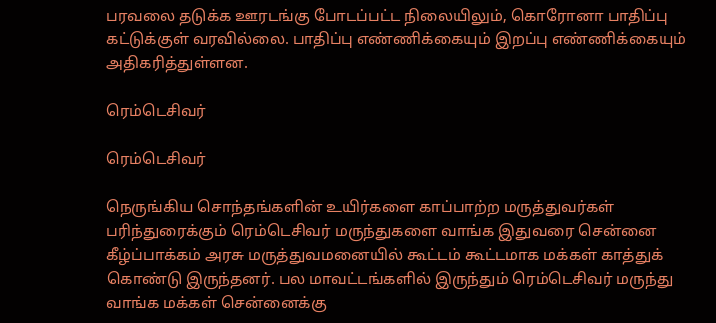பரவலை தடுக்க ஊரடங்கு போடப்பட்ட நிலையிலும், கொரோனா பாதிப்பு கட்டுக்குள் வரவில்லை. பாதிப்பு எண்ணிக்கையும் இறப்பு எண்ணிக்கையும் அதிகரித்துள்ளன.

ரெம்டெசிவர்

ரெம்டெசிவர்

நெருங்கிய சொந்தங்களின் உயிர்களை காப்பாற்ற மருத்துவர்கள் பரிந்துரைக்கும் ரெம்டெசிவர் மருந்துகளை வாங்க இதுவரை சென்னை கீழ்ப்பாக்கம் அரசு மருத்துவமனையில் கூட்டம் கூட்டமாக மக்கள் காத்துக் கொண்டு இருந்தனர். பல மாவட்டங்களில் இருந்தும் ரெம்டெசிவர் மருந்து வாங்க மக்கள் சென்னைக்கு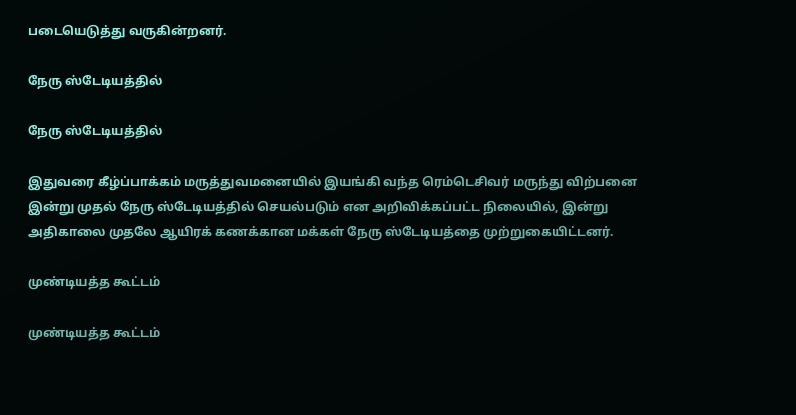படையெடுத்து வருகின்றனர்.

நேரு ஸ்டேடியத்தில்

நேரு ஸ்டேடியத்தில்

இதுவரை கீழ்ப்பாக்கம் மருத்துவமனையில் இயங்கி வந்த ரெம்டெசிவர் மருந்து விற்பனை இன்று முதல் நேரு ஸ்டேடியத்தில் செயல்படும் என அறிவிக்கப்பட்ட நிலையில், இன்று அதிகாலை முதலே ஆயிரக் கணக்கான மக்கள் நேரு ஸ்டேடியத்தை முற்றுகையிட்டனர்.

முண்டியத்த கூட்டம்

முண்டியத்த கூட்டம்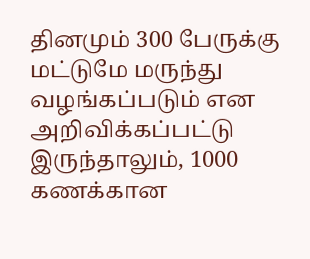தினமும் 300 பேருக்கு மட்டுமே மருந்து வழங்கப்படும் என அறிவிக்கப்பட்டு இருந்தாலும், 1000 கணக்கான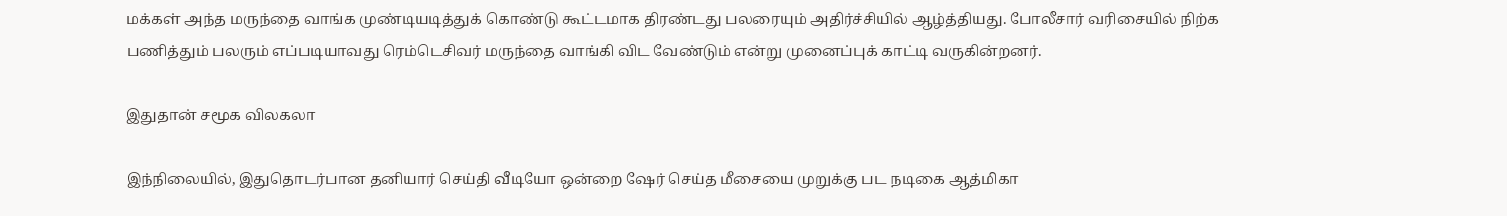மக்கள் அந்த மருந்தை வாங்க முண்டியடித்துக் கொண்டு கூட்டமாக திரண்டது பலரையும் அதிர்ச்சியில் ஆழ்த்தியது. போலீசார் வரிசையில் நிற்க பணித்தும் பலரும் எப்படியாவது ரெம்டெசிவர் மருந்தை வாங்கி விட வேண்டும் என்று முனைப்புக் காட்டி வருகின்றனர்.

இதுதான் சமூக விலகலா

இந்நிலையில், இதுதொடர்பான தனியார் செய்தி வீடியோ ஒன்றை ஷேர் செய்த மீசையை முறுக்கு பட நடிகை ஆத்மிகா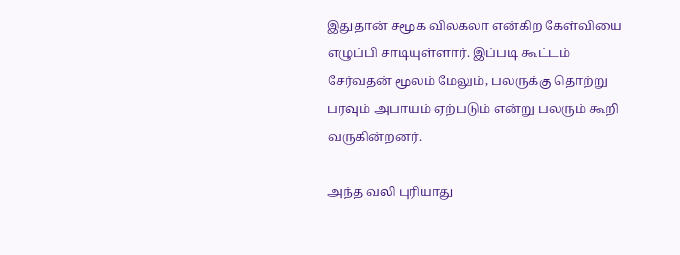இதுதான் சமூக விலகலா என்கிற கேள்வியை எழுப்பி சாடியுள்ளார். இப்படி கூட்டம் சேர்வதன் மூலம் மேலும், பலருக்கு தொற்று பரவும் அபாயம் ஏற்படும் என்று பலரும் கூறி வருகின்றனர்.

அந்த வலி புரியாது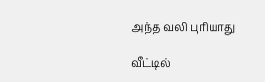அந்த வலி புரியாது

வீட்டில்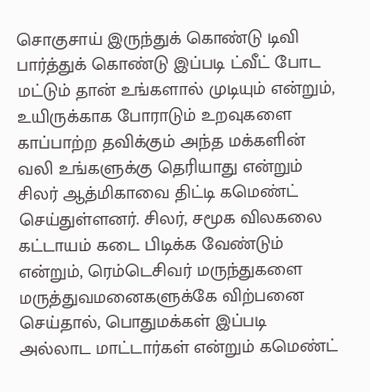சொகுசாய் இருந்துக் கொண்டு டிவி பார்த்துக் கொண்டு இப்படி ட்வீட் போட மட்டும் தான் உங்களால் முடியும் என்றும், உயிருக்காக போராடும் உறவுகளை காப்பாற்ற தவிக்கும் அந்த மக்களின் வலி உங்களுக்கு தெரியாது என்றும் சிலர் ஆத்மிகாவை திட்டி கமெண்ட் செய்துள்ளனர். சிலர், சமூக விலகலை கட்டாயம் கடை பிடிக்க வேண்டும் என்றும், ரெம்டெசிவர் மருந்துகளை மருத்துவமனைகளுக்கே விற்பனை செய்தால், பொதுமக்கள் இப்படி அல்லாட மாட்டார்கள் என்றும் கமெண்ட்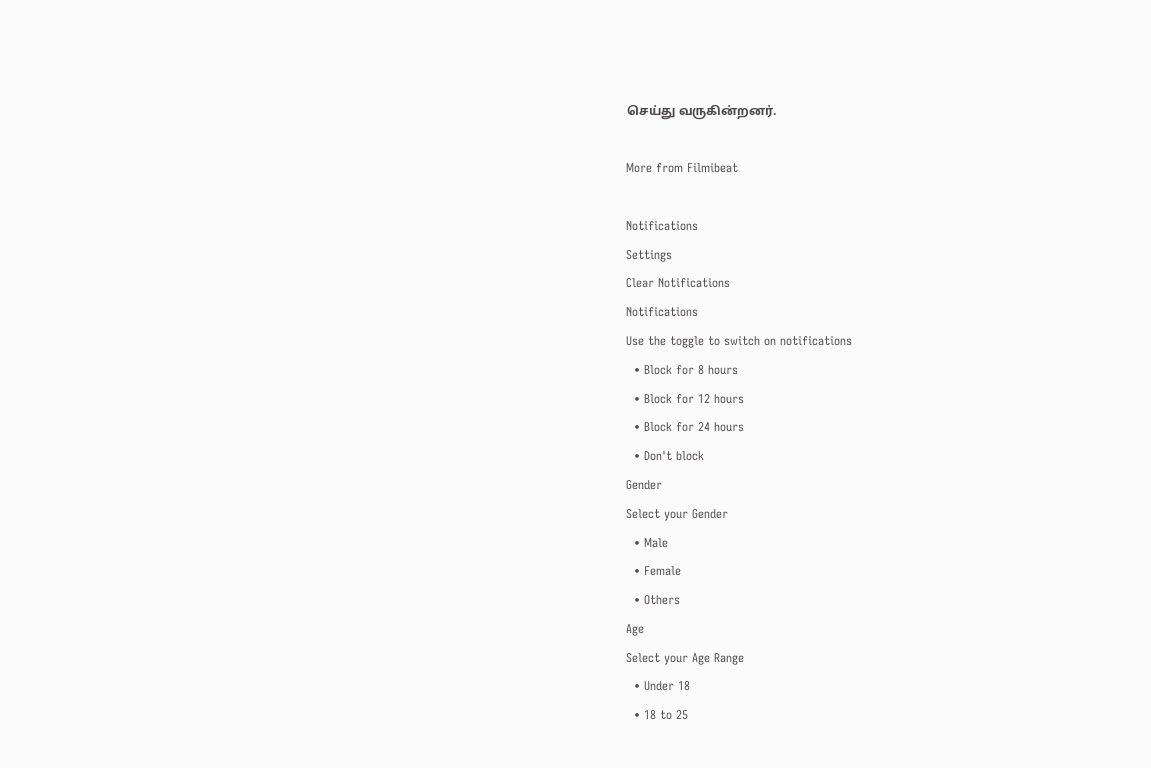செய்து வருகின்றனர்.

More from Filmibeat

Notifications
Settings
Clear Notifications
Notifications
Use the toggle to switch on notifications
  • Block for 8 hours
  • Block for 12 hours
  • Block for 24 hours
  • Don't block
Gender
Select your Gender
  • Male
  • Female
  • Others
Age
Select your Age Range
  • Under 18
  • 18 to 25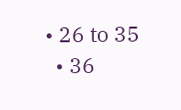• 26 to 35
  • 36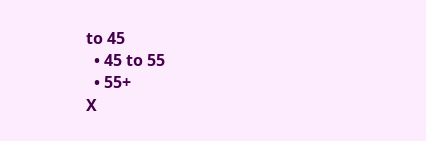to 45
  • 45 to 55
  • 55+
X